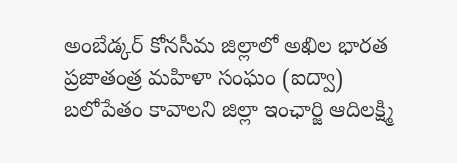అంబేడ్కర్ కోనసీమ జిల్లాలో అఖిల భారత ప్రజాతంత్ర మహిళా సంఘం (ఐద్వా) బలోపేతం కావాలని జిల్లా ఇంఛార్జి ఆదిలక్ష్మి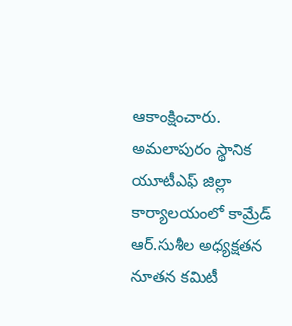ఆకాంక్షించారు. అమలాపురం స్థానిక యూటీఎఫ్ జిల్లా కార్యాలయంలో కామ్రేడ్ ఆర్.సుశీల అధ్యక్షతన నూతన కమిటీ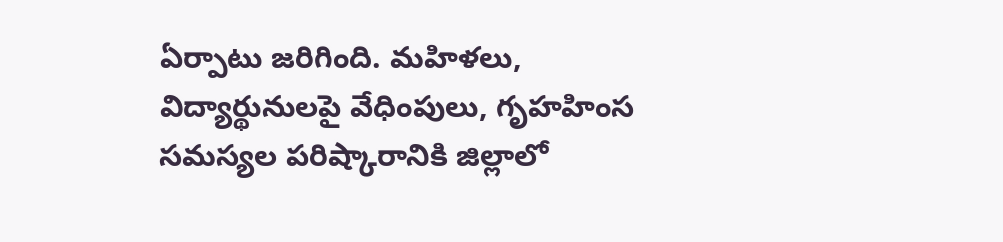ఏర్పాటు జరిగింది. మహిళలు, విద్యార్థునులపై వేధింపులు, గృహహింస సమస్యల పరిష్కారానికి జిల్లాలో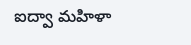ఐద్వా మహిళా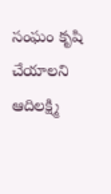సంఘం కృషి చేయాలని ఆదిలక్ష్మి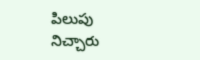పిలుపు నిచ్చారు